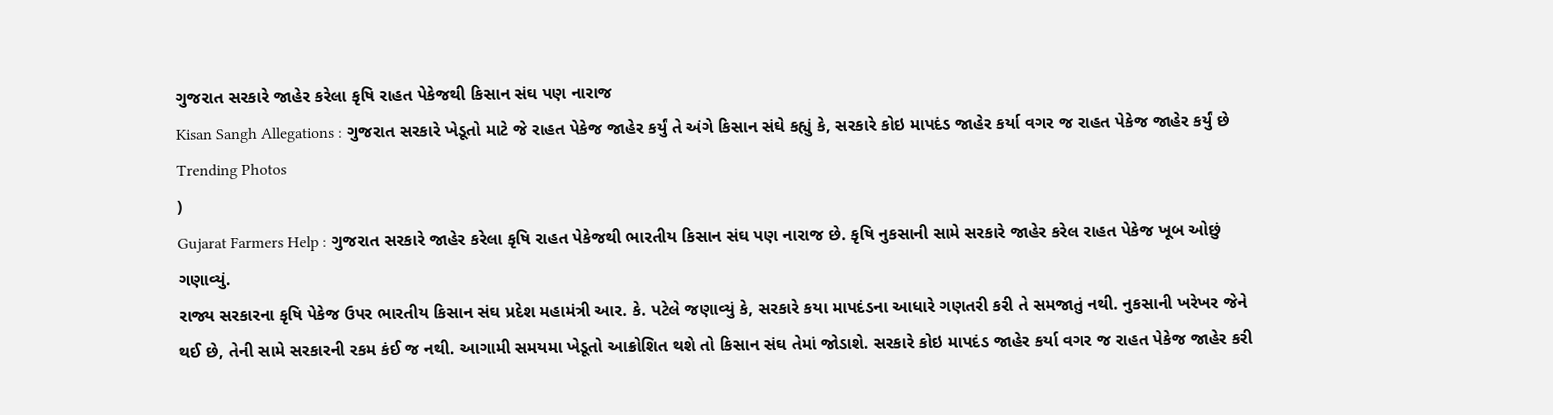ગુજરાત સરકારે જાહેર કરેલા કૃષિ રાહત પેકેજથી કિસાન સંઘ પણ નારાજ
Kisan Sangh Allegations : ગુજરાત સરકારે ખેડૂતો માટે જે રાહત પેકેજ જાહેર કર્યું તે અંગે કિસાન સંઘે કહ્યું કે, સરકારે કોઇ માપદંડ જાહેર કર્યા વગર જ રાહત પેકેજ જાહેર કર્યું છે
Trending Photos
)
Gujarat Farmers Help : ગુજરાત સરકારે જાહેર કરેલા કૃષિ રાહત પેકેજથી ભારતીય કિસાન સંઘ પણ નારાજ છે. કૃષિ નુકસાની સામે સરકારે જાહેર કરેલ રાહત પેકેજ ખૂબ ઓછું ગણાવ્યું.
રાજ્ય સરકારના કૃષિ પેકેજ ઉપર ભારતીય કિસાન સંઘ પ્રદેશ મહામંત્રી આર. કે. પટેલે જણાવ્યું કે, સરકારે કયા માપદંડના આધારે ગણતરી કરી તે સમજાતું નથી. નુકસાની ખરેખર જેને થઈ છે, તેની સામે સરકારની રકમ કંઈ જ નથી. આગામી સમયમા ખેડૂતો આક્રોશિત થશે તો કિસાન સંઘ તેમાં જોડાશે. સરકારે કોઇ માપદંડ જાહેર કર્યા વગર જ રાહત પેકેજ જાહેર કરી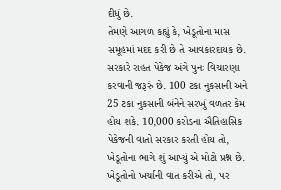દીધું છે.
તેમણે આગળ કહ્યું કે, ખેડૂતોના માસ સમૂહમાં મદદ કરી છે તે આવકારદાયક છે. સરકારે રાહત પેકેજ અંગે પુનઃ વિચારણા કરવાની જરૂરું છે. 100 ટકા નુકસાની અને 25 ટકા નુકસાની બંનેને સરખું વળતર કેમ હોય શકે. 10,000 કરોડના ઐતિહાસિક પેકેજની વાતો સરકાર કરતી હોય તો, ખેડૂતોના ભાગે શું આપ્યું એ મોટો પ્રશ્ન છે. ખેડૂતોનો ખર્ચાની વાત કરીએ તો, પર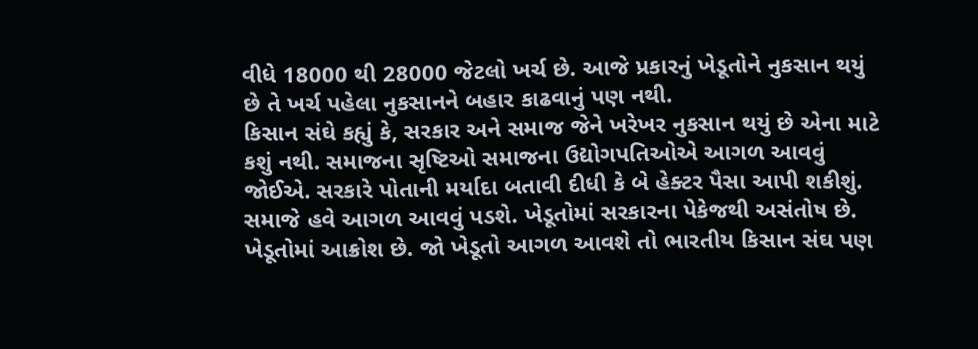વીધે 18000 થી 28000 જેટલો ખર્ચ છે. આજે પ્રકારનું ખેડૂતોને નુકસાન થયું છે તે ખર્ચ પહેલા નુકસાનને બહાર કાઢવાનું પણ નથી.
કિસાન સંઘે કહ્યું કે, સરકાર અને સમાજ જેને ખરેખર નુકસાન થયું છે એના માટે કશું નથી. સમાજના સૃષ્ટિઓ સમાજના ઉદ્યોગપતિઓએ આગળ આવવું જોઈએ. સરકારે પોતાની મર્યાદા બતાવી દીધી કે બે હેક્ટર પૈસા આપી શકીશું. સમાજે હવે આગળ આવવું પડશે. ખેડૂતોમાં સરકારના પેકેજથી અસંતોષ છે. ખેડૂતોમાં આક્રોશ છે. જો ખેડૂતો આગળ આવશે તો ભારતીય કિસાન સંઘ પણ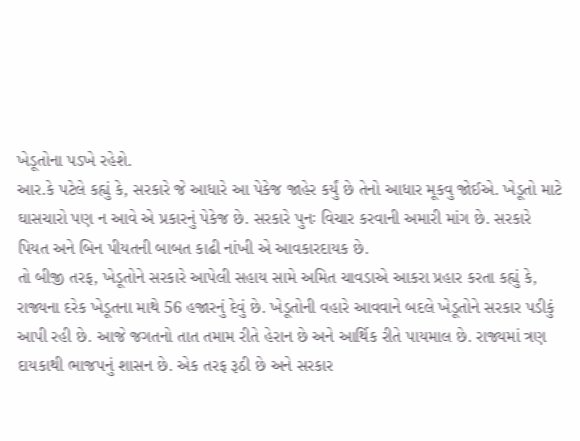ખેડૂતોના પડખે રહેશે.
આર.કે પટેલે કહ્યું કે, સરકારે જે આધારે આ પેકેજ જાહેર કર્યું છે તેનો આધાર મૂકવુ જોઈએ. ખેડૂતો માટે ઘાસચારો પણ ન આવે એ પ્રકારનું પેકેજ છે. સરકારે પુનઃ વિચાર કરવાની અમારી માંગ છે. સરકારે પિયત અને બિન પીયતની બાબત કાઢી નાંખી એ આવકારદાયક છે.
તો બીજી તરફ, ખેડૂતોને સરકારે આપેલી સહાય સામે અમિત ચાવડાએ આકરા પ્રહાર કરતા કહ્યું કે, રાજ્યના દરેક ખેડૂતના માથે 56 હજારનું દેવું છે. ખેડૂતોની વહારે આવવાને બદલે ખેડૂતોને સરકાર પડીકું આપી રહી છે. આજે જગતનો તાત તમામ રીતે હેરાન છે અને આર્થિક રીતે પાયમાલ છે. રાજ્યમાં ત્રણ દાયકાથી ભાજપનું શાસન છે. એક તરફ રૂઠી છે અને સરકાર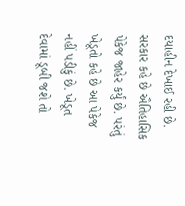દયાહીન દેખાઈ રહી છે. સરકાર કહે છે ઐતિહાસિક પેકેજ જાહેર કર્યું છે. પરંતું ખેડૂતો કહે છે આ પેકેજ નહીં પડીકું છે. ખેડૂત દેવામાં ડૂબી જશે તો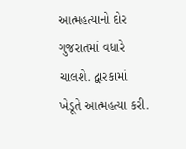આત્મહત્યાનો દોર ગુજરાતમાં વધારે ચાલશે. દ્વારકામાં ખેડૂતે આત્મહત્યા કરી.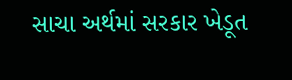સાચા અર્થમાં સરકાર ખેડૂત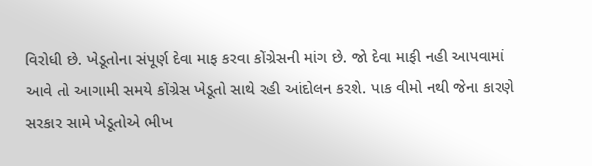વિરોધી છે. ખેડૂતોના સંપૂર્ણ દેવા માફ કરવા કોંગ્રેસની માંગ છે. જો દેવા માફી નહી આપવામાં આવે તો આગામી સમયે કોંગ્રેસ ખેડૂતો સાથે રહી આંદોલન કરશે. પાક વીમો નથી જેના કારણે સરકાર સામે ખેડૂતોએ ભીખ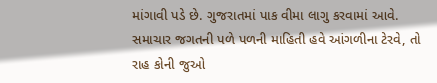માંગાવી પડે છે. ગુજરાતમાં પાક વીમા લાગુ કરવામાં આવે.
સમાચાર જગતની પળે પળની માહિતી હવે આંગળીના ટેરવે, તો રાહ કોની જુઓ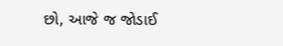છો, આજે જ જોડાઈ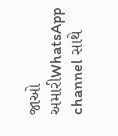જાઓ અમારીWhatsApp channel સાથે